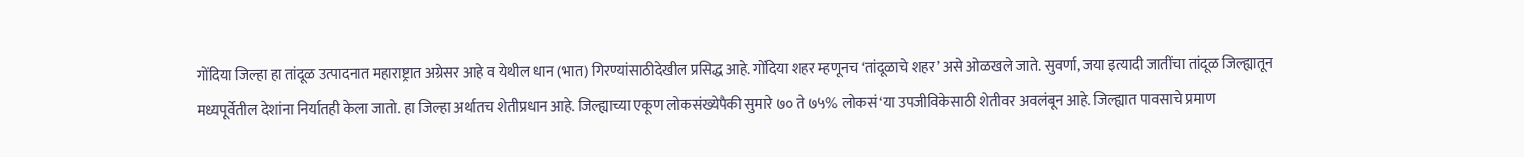गोंदिया जिल्हा हा तांदूळ उत्पादनात महाराष्ट्रात अग्रेसर आहे व येथील धान (भात) गिरण्यांसाठीदेखील प्रसिद्ध आहे. गोंदिया शहर म्हणूनच ‘तांदूळाचे शहर’ असे ओळखले जाते. सुवर्णा, जया इत्यादी जातींचा तांदूळ जिल्ह्यातून मध्यपूर्वेतील देशांना निर्यातही केला जातो. हा जिल्हा अर्थातच शेतीप्रधान आहे. जिल्ह्याच्या एकूण लोकसंख्येपैकी सुमारे ७० ते ७५% लोकसं‘या उपजीविकेसाठी शेतीवर अवलंबून आहे. जिल्ह्यात पावसाचे प्रमाण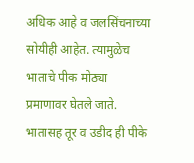अधिक आहे व जलसिंचनाच्या सोयीही आहेत. त्यामुळेच भाताचे पीक मोठ्या प्रमाणावर घेतले जाते. भातासह तूर व उडीद ही पीके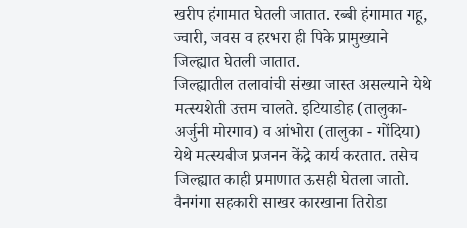खरीप हंगामात घेतली जातात. रब्बी हंगामात गहू, ज्वारी, जवस व हरभरा ही पिके प्रामुख्याने जिल्ह्यात घेतली जातात.
जिल्ह्यातील तलावांची संख्या जास्त असल्याने येथे मत्स्यशेती उत्तम चालते. इटियाडोह (तालुका-अर्जुनी मोरगाव) व आंभोरा (तालुका - गोंदिया) येथे मत्स्यबीज प्रजनन केंद्रे कार्य करतात. तसेच जिल्ह्यात काही प्रमाणात ऊसही घेतला जातो. वैनगंगा सहकारी साखर कारखाना तिरोडा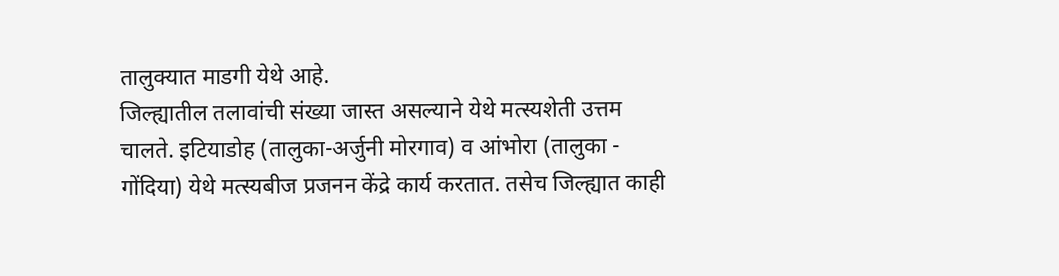तालुक्यात माडगी येथे आहे.
जिल्ह्यातील तलावांची संख्या जास्त असल्याने येथे मत्स्यशेती उत्तम चालते. इटियाडोह (तालुका-अर्जुनी मोरगाव) व आंभोरा (तालुका - गोंदिया) येथे मत्स्यबीज प्रजनन केंद्रे कार्य करतात. तसेच जिल्ह्यात काही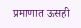प्रमाणात ऊसही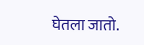घेतला जातो.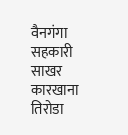वैनगंगा सहकारी साखर कारखाना तिरोडा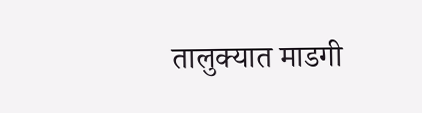तालुक्यात माडगी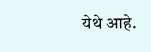येथे आहे.